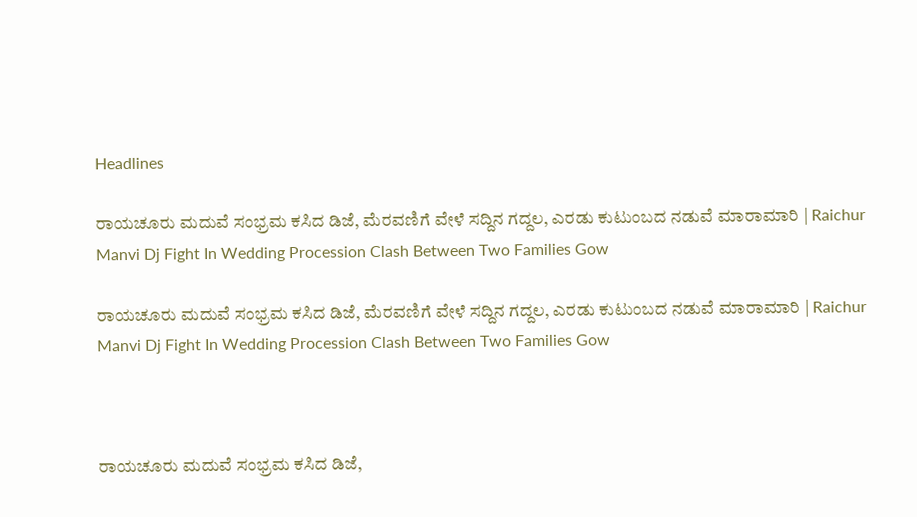Headlines

ರಾಯಚೂರು ಮದುವೆ ಸಂಭ್ರಮ ಕಸಿದ ಡಿಜೆ, ಮೆರವಣಿಗೆ ವೇಳೆ ಸದ್ದಿನ ಗದ್ದಲ, ಎರಡು ಕುಟುಂಬದ ನಡುವೆ ಮಾರಾಮಾರಿ | Raichur Manvi Dj Fight In Wedding Procession Clash Between Two Families Gow

ರಾಯಚೂರು ಮದುವೆ ಸಂಭ್ರಮ ಕಸಿದ ಡಿಜೆ, ಮೆರವಣಿಗೆ ವೇಳೆ ಸದ್ದಿನ ಗದ್ದಲ, ಎರಡು ಕುಟುಂಬದ ನಡುವೆ ಮಾರಾಮಾರಿ | Raichur Manvi Dj Fight In Wedding Procession Clash Between Two Families Gow



ರಾಯಚೂರು ಮದುವೆ ಸಂಭ್ರಮ ಕಸಿದ ಡಿಜೆ,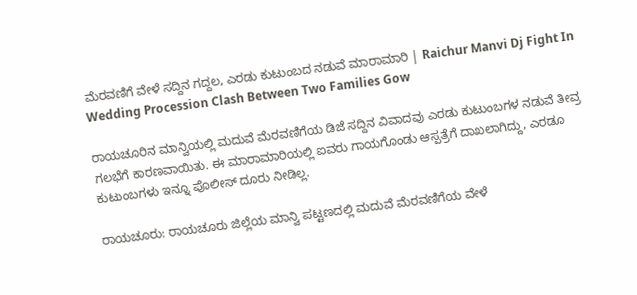ಮೆರವಣಿಗೆ ವೇಳೆ ಸದ್ದಿನ ಗದ್ದಲ, ಎರಡು ಕುಟುಂಬದ ನಡುವೆ ಮಾರಾಮಾರಿ | Raichur Manvi Dj Fight In Wedding Procession Clash Between Two Families Gow

ರಾಯಚೂರಿನ ಮಾನ್ವಿಯಲ್ಲಿ ಮದುವೆ ಮೆರವಣಿಗೆಯ ಡಿಜೆ ಸದ್ದಿನ ವಿವಾದವು ಎರಡು ಕುಟುಂಬಗಳ ನಡುವೆ ತೀವ್ರ ಗಲಭೆಗೆ ಕಾರಣವಾಯಿತು. ಈ ಮಾರಾಮಾರಿಯಲ್ಲಿ ಐವರು ಗಾಯಗೊಂಡು ಆಸ್ಪತ್ರೆಗೆ ದಾಖಲಾಗಿದ್ದು, ಎರಡೂ ಕುಟುಂಬಗಳು ಇನ್ನೂ ಪೊಲೀಸ್ ದೂರು ನೀಡಿಲ್ಲ.

ರಾಯಚೂರು: ರಾಯಚೂರು ಜಿಲ್ಲೆಯ ಮಾನ್ವಿ ಪಟ್ಟಣದಲ್ಲಿ ಮದುವೆ ಮೆರವಣಿಗೆಯ ವೇಳೆ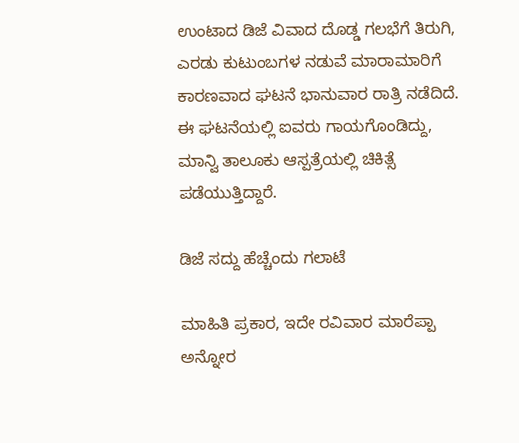ಉಂಟಾದ ಡಿಜೆ ವಿವಾದ ದೊಡ್ಡ ಗಲಭೆಗೆ ತಿರುಗಿ, ಎರಡು ಕುಟುಂಬಗಳ ನಡುವೆ ಮಾರಾಮಾರಿಗೆ ಕಾರಣವಾದ ಘಟನೆ ಭಾನುವಾರ ರಾತ್ರಿ ನಡೆದಿದೆ. ಈ ಘಟನೆಯಲ್ಲಿ ಐವರು ಗಾಯಗೊಂಡಿದ್ದು, ಮಾನ್ವಿ ತಾಲೂಕು ಆಸ್ಪತ್ರೆಯಲ್ಲಿ ಚಿಕಿತ್ಸೆ ಪಡೆಯುತ್ತಿದ್ದಾರೆ.

ಡಿಜೆ ಸದ್ದು ಹೆಚ್ಚೆಂದು ಗಲಾಟೆ

ಮಾಹಿತಿ ಪ್ರಕಾರ, ಇದೇ ರವಿವಾರ ಮಾರೆಪ್ಪಾ ಅನ್ನೋರ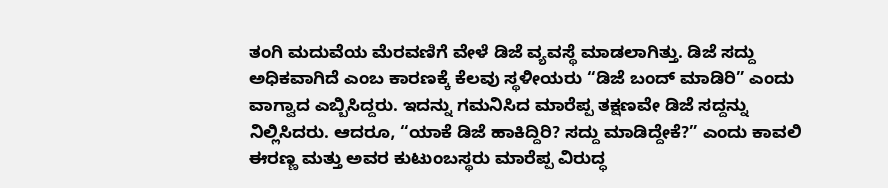ತಂಗಿ ಮದುವೆಯ ಮೆರವಣಿಗೆ ವೇಳೆ ಡಿಜೆ ವ್ಯವಸ್ಥೆ ಮಾಡಲಾಗಿತ್ತು. ಡಿಜೆ ಸದ್ದು ಅಧಿಕವಾಗಿದೆ ಎಂಬ ಕಾರಣಕ್ಕೆ ಕೆಲವು ಸ್ಥಳೀಯರು “ಡಿಜೆ ಬಂದ್ ಮಾಡಿರಿ” ಎಂದು ವಾಗ್ವಾದ ಎಬ್ಬಿಸಿದ್ದರು. ಇದನ್ನು ಗಮನಿಸಿದ ಮಾರೆಪ್ಪ ತಕ್ಷಣವೇ ಡಿಜೆ ಸದ್ದನ್ನು ನಿಲ್ಲಿಸಿದರು. ಆದರೂ, “ಯಾಕೆ ಡಿಜೆ ಹಾಕಿದ್ದಿರಿ? ಸದ್ದು ಮಾಡಿದ್ದೇಕೆ?” ಎಂದು ಕಾವಲಿ ಈರಣ್ಣ ಮತ್ತು ಅವರ ಕುಟುಂಬಸ್ಥರು ಮಾರೆಪ್ಪ ವಿರುದ್ಧ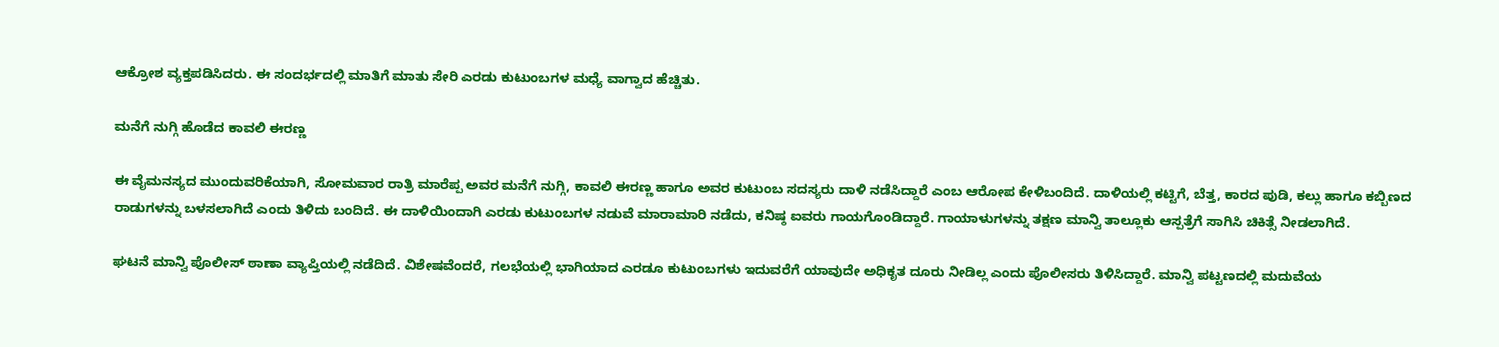ಆಕ್ರೋಶ ವ್ಯಕ್ತಪಡಿಸಿದರು. ಈ ಸಂದರ್ಭದಲ್ಲಿ ಮಾತಿಗೆ ಮಾತು ಸೇರಿ ಎರಡು ಕುಟುಂಬಗಳ ಮಧ್ಯೆ ವಾಗ್ವಾದ ಹೆಚ್ಚಿತು.

ಮನೆಗೆ ನುಗ್ಗಿ ಹೊಡೆದ ಕಾವಲಿ ಈರಣ್ಣ

ಈ ವೈಮನಸ್ಯದ ಮುಂದುವರಿಕೆಯಾಗಿ, ಸೋಮವಾರ ರಾತ್ರಿ ಮಾರೆಪ್ಪ ಅವರ ಮನೆಗೆ ನುಗ್ಗಿ, ಕಾವಲಿ ಈರಣ್ಣ ಹಾಗೂ ಅವರ ಕುಟುಂಬ ಸದಸ್ಯರು ದಾಳಿ ನಡೆಸಿದ್ದಾರೆ ಎಂಬ ಆರೋಪ ಕೇಳಿಬಂದಿದೆ. ದಾಳಿಯಲ್ಲಿ ಕಟ್ಟಿಗೆ, ಬೆತ್ತ, ಕಾರದ ಪುಡಿ, ಕಲ್ಲು ಹಾಗೂ ಕಬ್ಬಿಣದ ರಾಡುಗಳನ್ನು ಬಳಸಲಾಗಿದೆ ಎಂದು ತಿಳಿದು ಬಂದಿದೆ. ಈ ದಾಳಿಯಿಂದಾಗಿ ಎರಡು ಕುಟುಂಬಗಳ ನಡುವೆ ಮಾರಾಮಾರಿ ನಡೆದು, ಕನಿಷ್ಠ ಐವರು ಗಾಯಗೊಂಡಿದ್ದಾರೆ. ಗಾಯಾಳುಗಳನ್ನು ತಕ್ಷಣ ಮಾನ್ವಿ ತಾಲ್ಲೂಕು ಆಸ್ಪತ್ರೆಗೆ ಸಾಗಿಸಿ ಚಿಕಿತ್ಸೆ ನೀಡಲಾಗಿದೆ.

ಘಟನೆ ಮಾನ್ವಿ ಪೊಲೀಸ್ ಠಾಣಾ ವ್ಯಾಪ್ತಿಯಲ್ಲಿ ನಡೆದಿದೆ. ವಿಶೇಷವೆಂದರೆ, ಗಲಭೆಯಲ್ಲಿ ಭಾಗಿಯಾದ ಎರಡೂ ಕುಟುಂಬಗಳು ಇದುವರೆಗೆ ಯಾವುದೇ ಅಧಿಕೃತ ದೂರು ನೀಡಿಲ್ಲ ಎಂದು ಪೊಲೀಸರು ತಿಳಿಸಿದ್ದಾರೆ. ಮಾನ್ವಿ ಪಟ್ಟಣದಲ್ಲಿ ಮದುವೆಯ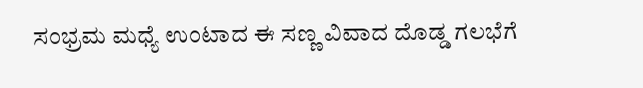ಸಂಭ್ರಮ ಮಧ್ಯೆ ಉಂಟಾದ ಈ ಸಣ್ಣ ವಿವಾದ ದೊಡ್ಡ ಗಲಭೆಗೆ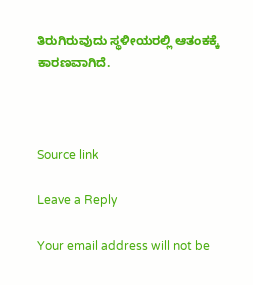ತಿರುಗಿರುವುದು ಸ್ಥಳೀಯರಲ್ಲಿ ಆತಂಕಕ್ಕೆ ಕಾರಣವಾಗಿದೆ.



Source link

Leave a Reply

Your email address will not be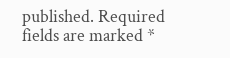published. Required fields are marked *